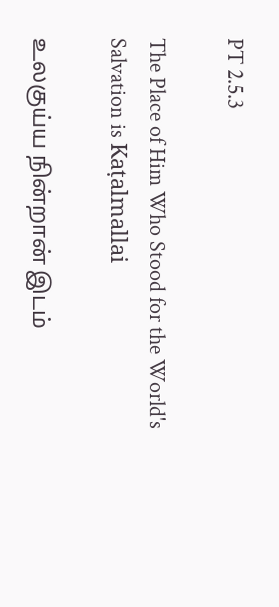PT 2.5.3

The Place of Him Who Stood for the World's Salvation is Kaṭalmallai

உலகுய்ய நின்றான் இடம்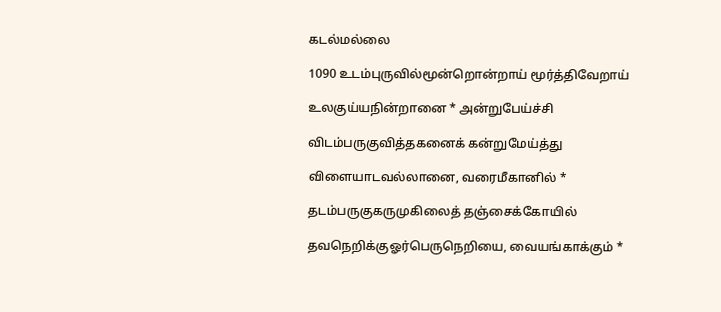கடல்மல்லை

1090 உடம்புருவில்மூன்றொன்றாய் மூர்த்திவேறாய்

உலகுய்யநின்றானை * அன்றுபேய்ச்சி

விடம்பருகுவித்தகனைக் கன்றுமேய்த்து

விளையாடவல்லானை, வரைமீகானில் *

தடம்பருகுகருமுகிலைத் தஞ்சைக்கோயில்

தவநெறிக்குஓர்பெருநெறியை, வையங்காக்கும் *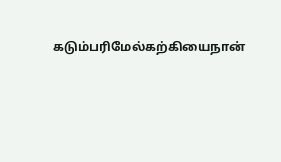கடும்பரிமேல்கற்கியைநான்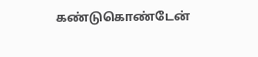கண்டுகொண்டேன்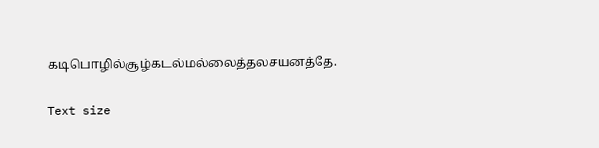கடிபொழில்சூழ்கடல்மல்லைத்தலசயனத்தே.

Text size